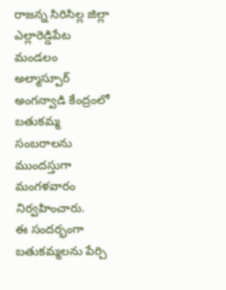రాజన్న సిరిసిల్ల జిల్లా ఎల్లారెడ్డిపేట మండలం అల్మాస్పూర్ అంగన్వాడి కేంద్రంలో బతుకమ్మ సంబరాలను ముందస్తుగా మంగళవారం నిర్వహించారు.
ఈ సందర్భంగా బతుకమ్మలను పేర్చి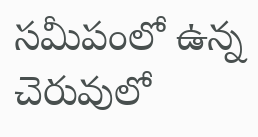సమీపంలో ఉన్న చెరువులో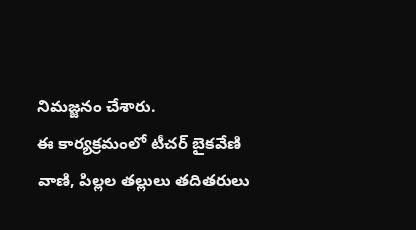నిమజ్జనం చేశారు.
ఈ కార్యక్రమంలో టీచర్ బైకవేణి వాణి, పిల్లల తల్లులు తదితరులు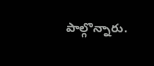పాల్గొన్నారు.